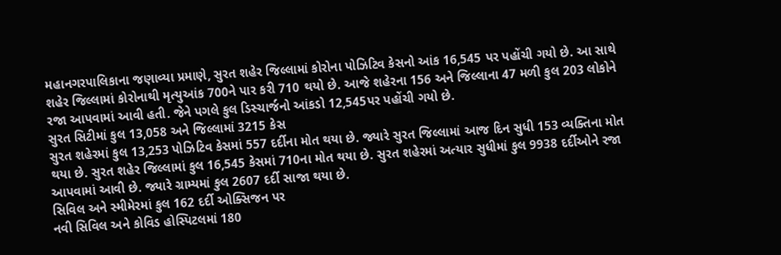મહાનગરપાલિકાના જણાવ્યા પ્રમાણે, સુરત શહેર જિલ્લામાં કોરોના પોઝિટિવ કેસનો આંક 16,545 પર પહોંચી ગયો છે. આ સાથે શહેર જિલ્લામાં કોરોનાથી મૃત્યુઆંક 700ને પાર કરી 710 થયો છે. આજે શહેરના 156 અને જિલ્લાના 47 મળી કુલ 203 લોકોને રજા આપવામાં આવી હતી. જેને પગલે કુલ ડિસ્ચાર્જનો આંકડો 12,545પર પહોંચી ગયો છે.
સુરત સિટીમાં કુલ 13,058 અને જિલ્લામાં 3215 કેસ
સુરત શહેરમાં કુલ 13,253 પોઝિટિવ કેસમાં 557 દર્દીના મોત થયા છે. જ્યારે સુરત જિલ્લામાં આજ દિન સુધી 153 વ્યક્તિના મોત થયા છે. સુરત શહેર જિલ્લામાં કુલ 16,545 કેસમાં 710ના મોત થયા છે. સુરત શહેરમાં અત્યાર સુધીમાં કુલ 9938 દર્દીઓને રજા આપવામાં આવી છે. જ્યારે ગ્રામ્યમાં કુલ 2607 દર્દી સાજા થયા છે.
સિવિલ અને સ્મીમેરમાં કુલ 162 દર્દી ઓક્સિજન પર
નવી સિવિલ અને કોવિડ હોસ્પિટલમાં 180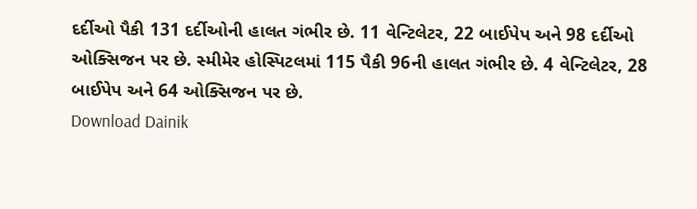દર્દીઓ પૈકી 131 દર્દીઓની હાલત ગંભીર છે. 11 વેન્ટિલેટર, 22 બાઈપેપ અને 98 દર્દીઓ ઓક્સિજન પર છે. સ્મીમેર હોસ્પિટલમાં 115 પૈકી 96ની હાલત ગંભીર છે. 4 વેન્ટિલેટર, 28 બાઈપેપ અને 64 ઓક્સિજન પર છે.
Download Dainik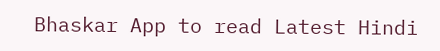Bhaskar App to read Latest Hindi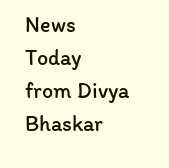News Today
from Divya Bhaskar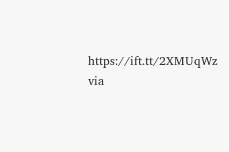https://ift.tt/2XMUqWz
via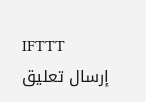IFTTT
إرسال تعليق